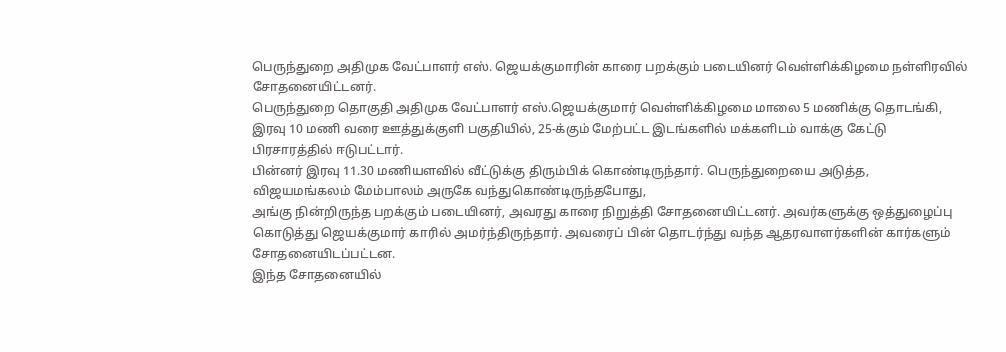பெருந்துறை அதிமுக வேட்பாளர் எஸ். ஜெயக்குமாரின் காரை பறக்கும் படையினர் வெள்ளிக்கிழமை நள்ளிரவில் சோதனையிட்டனர்.
பெருந்துறை தொகுதி அதிமுக வேட்பாளர் எஸ்.ஜெயக்குமார் வெள்ளிக்கிழமை மாலை 5 மணிக்கு தொடங்கி, இரவு 10 மணி வரை ஊத்துக்குளி பகுதியில், 25-க்கும் மேற்பட்ட இடங்களில் மக்களிடம் வாக்கு கேட்டு பிரசாரத்தில் ஈடுபட்டார்.
பின்னர் இரவு 11.30 மணியளவில் வீட்டுக்கு திரும்பிக் கொண்டிருந்தார். பெருந்துறையை அடுத்த, விஜயமங்கலம் மேம்பாலம் அருகே வந்துகொண்டிருந்தபோது,
அங்கு நின்றிருந்த பறக்கும் படையினர், அவரது காரை நிறுத்தி சோதனையிட்டனர். அவர்களுக்கு ஒத்துழைப்பு கொடுத்து ஜெயக்குமார் காரில் அமர்ந்திருந்தார். அவரைப் பின் தொடர்ந்து வந்த ஆதரவாளர்களின் கார்களும் சோதனையிடப்பட்டன.
இந்த சோதனையில்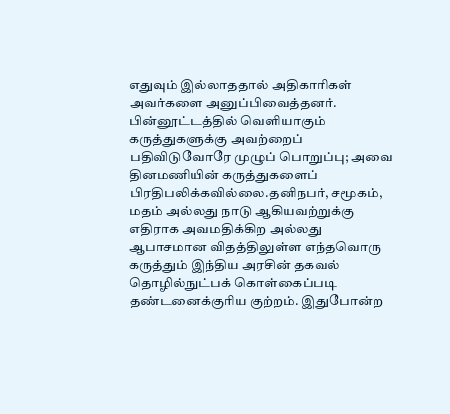எதுவும் இல்லாததால் அதிகாரிகள் அவர்களை அனுப்பிவைத்தனர்.
பின்னூட்டத்தில் வெளியாகும் கருத்துகளுக்கு அவற்றைப் பதிவிடுவோரே முழுப் பொறுப்பு; அவை தினமணியின் கருத்துகளைப் பிரதிபலிக்கவில்லை.தனிநபர், சமூகம், மதம் அல்லது நாடு ஆகியவற்றுக்கு எதிராக அவமதிக்கிற அல்லது ஆபாசமான விதத்திலுள்ள எந்தவொரு கருத்தும் இந்திய அரசின் தகவல் தொழில்நுட்பக் கொள்கைப்படி தண்டனைக்குரிய குற்றம். இதுபோன்ற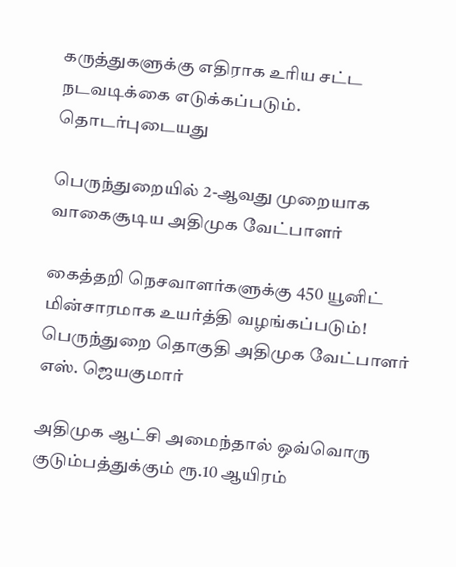கருத்துகளுக்கு எதிராக உரிய சட்ட நடவடிக்கை எடுக்கப்படும்.
தொடர்புடையது

பெருந்துறையில் 2-ஆவது முறையாக வாகைசூடிய அதிமுக வேட்பாளர்

கைத்தறி நெசவாளர்களுக்கு 450 யூனிட் மின்சாரமாக உயர்த்தி வழங்கப்படும்! பெருந்துறை தொகுதி அதிமுக வேட்பாளர் எஸ். ஜெயகுமார்

அதிமுக ஆட்சி அமைந்தால் ஒவ்வொரு குடும்பத்துக்கும் ரூ.10 ஆயிரம்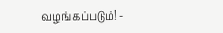வழங்கப்படும்! -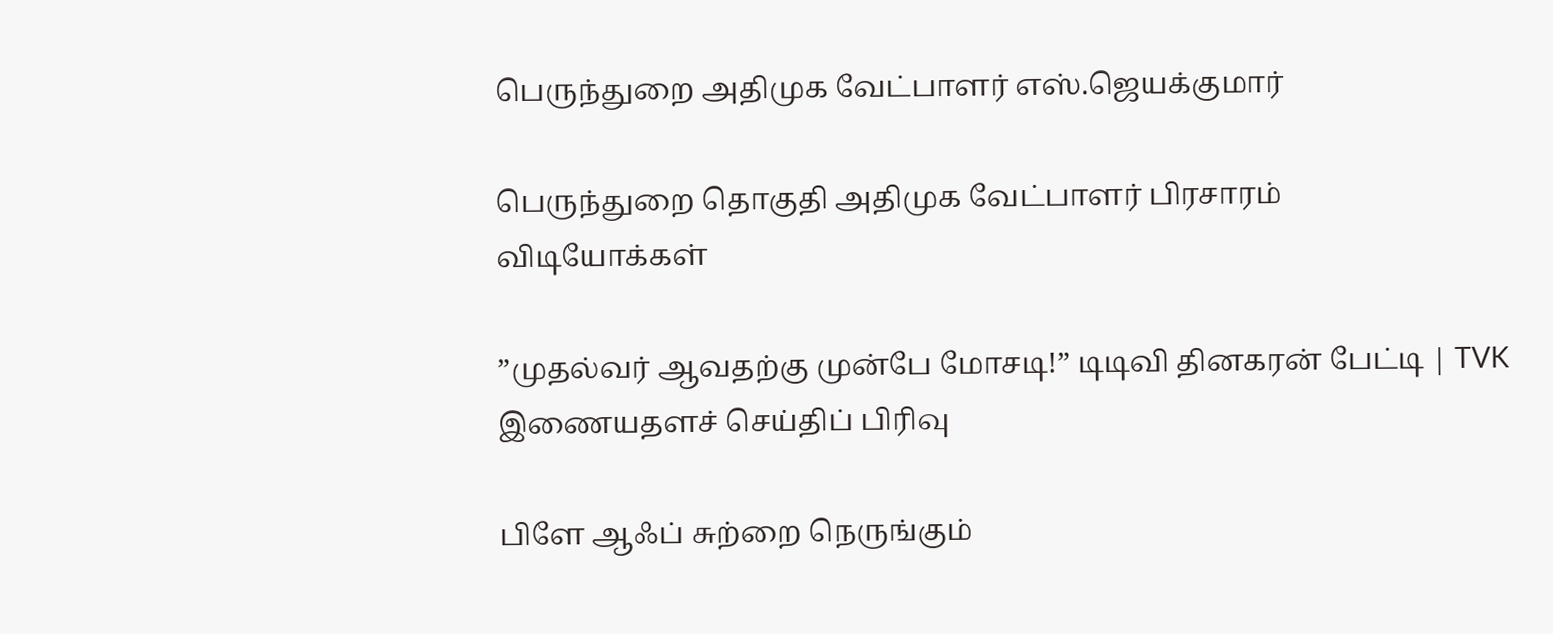பெருந்துறை அதிமுக வேட்பாளர் எஸ்.ஜெயக்குமார்

பெருந்துறை தொகுதி அதிமுக வேட்பாளர் பிரசாரம்
விடியோக்கள்

”முதல்வர் ஆவதற்கு முன்பே மோசடி!” டிடிவி தினகரன் பேட்டி | TVK
இணையதளச் செய்திப் பிரிவு

பிளே ஆஃப் சுற்றை நெருங்கும்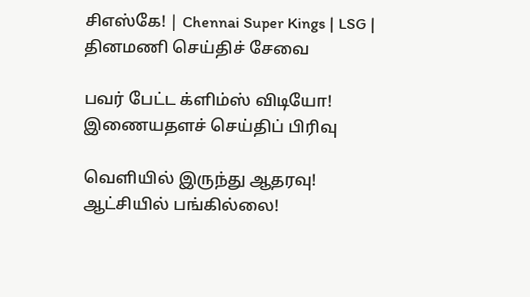சிஎஸ்கே! | Chennai Super Kings | LSG |
தினமணி செய்திச் சேவை

பவர் பேட்ட க்ளிம்ஸ் விடியோ!
இணையதளச் செய்திப் பிரிவு

வெளியில் இருந்து ஆதரவு! ஆட்சியில் பங்கில்லை!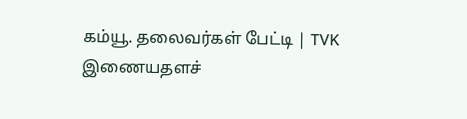கம்யூ. தலைவர்கள் பேட்டி | TVK
இணையதளச்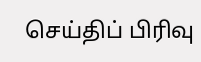செய்திப் பிரிவு